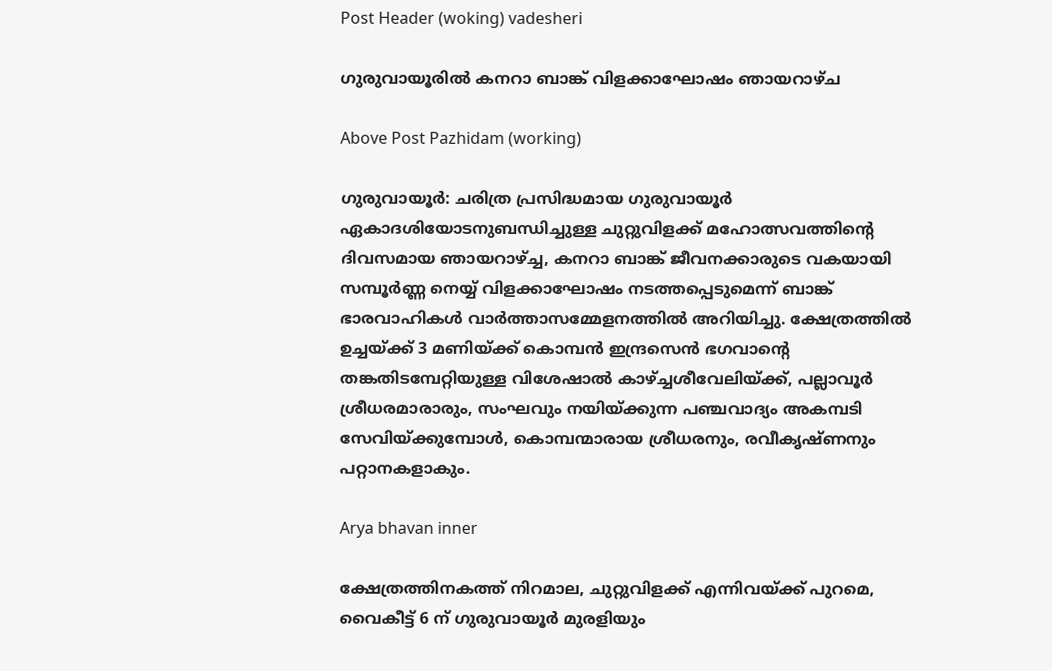Post Header (woking) vadesheri

ഗുരുവായൂരിൽ കനറാ ബാങ്ക് വിളക്കാഘോഷം ഞായറാഴ്ച

Above Post Pazhidam (working)

ഗുരുവായൂര്‍: ചരിത്ര പ്രസിദ്ധമായ ഗുരുവായൂര്‍ ഏകാദശിയോടനുബന്ധിച്ചുള്ള ചുറ്റുവിളക്ക് മഹോത്സവത്തിന്റെ ദിവസമായ ഞായറാഴ്ച്ച, കനറാ ബാങ്ക് ജീവനക്കാരുടെ വകയായി സമ്പൂര്‍ണ്ണ നെയ്യ് വിളക്കാഘോഷം നടത്തപ്പെടുമെന്ന് ബാങ്ക് ഭാരവാഹികള്‍ വാര്‍ത്താസമ്മേളനത്തില്‍ അറിയിച്ചു. ക്ഷേത്രത്തില്‍ ഉച്ചയ്ക്ക് 3 മണിയ്ക്ക് കൊമ്പന്‍ ഇന്ദ്രസെന്‍ ഭഗവാന്റെ തങ്കതിടമ്പേറ്റിയുള്ള വിശേഷാല്‍ കാഴ്ച്ചശീവേലിയ്ക്ക്, പല്ലാവൂര്‍ ശ്രീധരമാരാരും, സംഘവും നയിയ്ക്കുന്ന പഞ്ചവാദ്യം അകമ്പടി സേവിയ്ക്കുമ്പോള്‍, കൊമ്പന്മാരായ ശ്രീധരനും, രവീകൃഷ്ണനും പറ്റാനകളാകും.

Arya bhavan inner

ക്ഷേത്രത്തിനകത്ത് നിറമാല, ചുറ്റുവിളക്ക് എന്നിവയ്ക്ക് പുറമെ, വൈകീട്ട് 6 ന് ഗുരുവായൂര്‍ മുരളിയും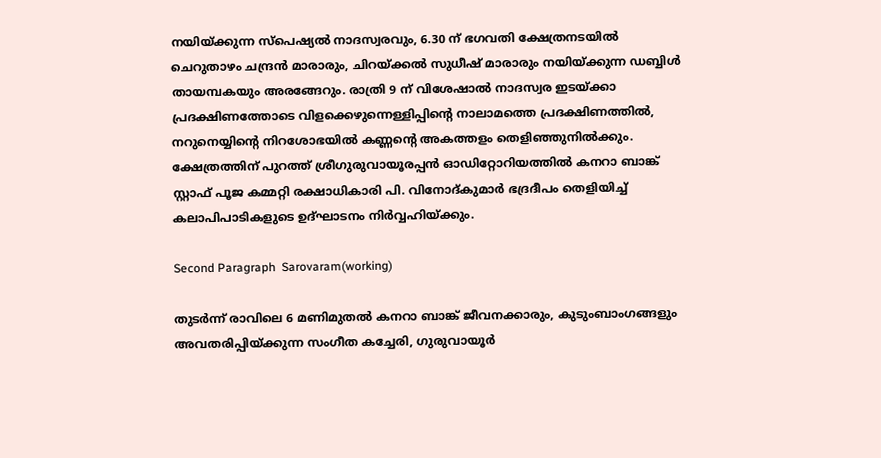നയിയ്ക്കുന്ന സ്‌പെഷ്യല്‍ നാദസ്വരവും, 6.30 ന് ഭഗവതി ക്ഷേത്രനടയില്‍ ചെറുതാഴം ചന്ദ്രന്‍ മാരാരും, ചിറയ്ക്കല്‍ സുധീഷ് മാരാരും നയിയ്ക്കുന്ന ഡബ്ബിള്‍ തായമ്പകയും അരങ്ങേറും. രാത്രി 9 ന് വിശേഷാല്‍ നാദസ്വര ഇടയ്ക്കാ പ്രദക്ഷിണത്തോടെ വിളക്കെഴുന്നെള്ളിപ്പിന്റെ നാലാമത്തെ പ്രദക്ഷിണത്തില്‍, നറുനെയ്യിന്റെ നിറശോഭയില്‍ കണ്ണന്റെ അകത്തളം തെളിഞ്ഞുനില്‍ക്കും. ക്ഷേത്രത്തിന് പുറത്ത് ശ്രീഗുരുവായൂരപ്പന്‍ ഓഡിറ്റോറിയത്തില്‍ കനറാ ബാങ്ക് സ്റ്റാഫ് പൂജ കമ്മറ്റി രക്ഷാധികാരി പി. വിനോദ്കുമാര്‍ ഭദ്രദീപം തെളിയിച്ച് കലാപിപാടികളുടെ ഉദ്ഘാടനം നിര്‍വ്വഹിയ്ക്കും.

Second Paragraph  Sarovaram(working)

തുടര്‍ന്ന് രാവിലെ 6 മണിമുതല്‍ കനറാ ബാങ്ക് ജീവനക്കാരും, കുടുംബാംഗങ്ങളും അവതരിപ്പിയ്ക്കുന്ന സംഗീത കച്ചേരി, ഗുരുവായൂര്‍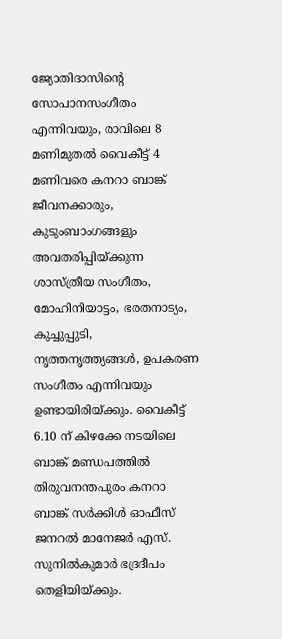ജ്യോതിദാസിന്റെ സോപാനസംഗീതം എന്നിവയും, രാവിലെ 8 മണിമുതല്‍ വൈകീട്ട് 4 മണിവരെ കനറാ ബാങ്ക് ജീവനക്കാരും, കുടുംബാംഗങ്ങളും അവതരിപ്പിയ്ക്കുന്ന ശാസ്ത്രീയ സംഗീതം, മോഹിനിയാട്ടം, ഭരതനാട്യം, കുച്ചുപ്പുടി, നൃത്തനൃത്ത്യങ്ങള്‍, ഉപകരണ സംഗീതം എന്നിവയും ഉണ്ടായിരിയ്ക്കും. വൈകീട്ട് 6.10 ന് കിഴക്കേ നടയിലെ ബാങ്ക് മണ്ഡപത്തില്‍ തിരുവനന്തപുരം കനറാ ബാങ്ക് സര്‍ക്കിള്‍ ഓഫീസ് ജനറല്‍ മാനേജര്‍ എസ്. സുനില്‍കുമാര്‍ ഭദ്രദീപം തെളിയിയ്ക്കും.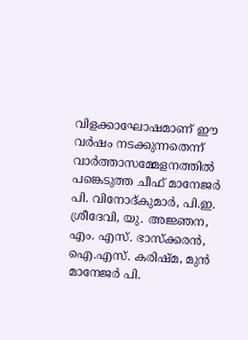വിളക്കാഘോഷമാണ് ഈ വര്‍ഷം നടക്കുന്നതെന്ന് വാര്‍ത്താസമ്മേളനത്തില്‍ പങ്കെടുത്ത ചീഫ് മാനേജര്‍ പി. വിനോദ്കുമാര്‍, പി.ഇ. ശ്രീദേവി, യു. അജ്ഞന, എം. എസ്. ഭാസ്‌ക്കരന്‍, ഐ.എസ്. കരിഷ്മ, മുന്‍ മാനേജര്‍ പി.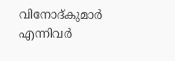വിനോദ്കുമാര്‍ എന്നിവര്‍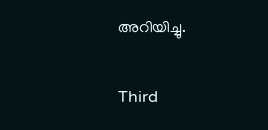അറിയിച്ചു.

Third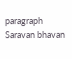paragraph Saravan bhavan